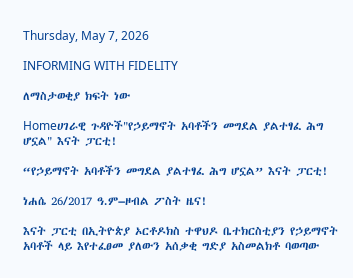Thursday, May 7, 2026

INFORMING WITH FIDELITY

ለማስታወቂያ ክፍት ነው

Homeሀገራዊ ጉዳዮች"የኃይማኖት አባቶችን መግደል ያልተፃፈ ሕግ ሆኗል" እናት ፓርቲ!

“የኃይማኖት አባቶችን መግደል ያልተፃፈ ሕግ ሆኗል” እናት ፓርቲ!

ነሐሴ 26/2017 ዓ.ም–ዞብል ፖስት ዜና!

እናት ፓርቲ በኢትዮጵያ ኦርቶዶክስ ተዋህዶ ቤተክርስቲያን የኃይማኖት አባቶች ላይ እየተፈፀመ ያለውን አሰቃቂ ግድያ አስመልክቶ ባወጣው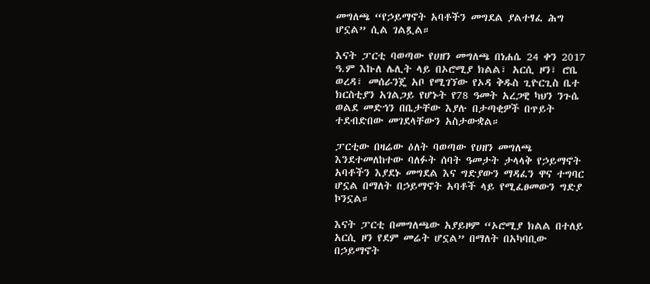መግለጫ “የኃይማኖት አባቶችን መግደል ያልተፃፈ ሕግ ሆኗል” ሲል ገልጿል።

እናት ፓርቲ ባወጣው የሀዘን መግለጫ በነሐሴ 24 ቀን 2017 ዓ.ም እኩለ ሌሊት ላይ በኦሮሚያ ክልል፣ አርሲ ዞን፣ ሮቤ ወረዳ፣ መሰራንጄ አቦ የሚገኘው የኦዳ ቅዱስ ጊዮርጊስ ቤተ ክርስቲያን አገልጋይ የሆኑት የ78 ዓመት አረጋዊ ካህን ንጉሴ ወልደ መድኅን በቤታቸው እያሉ በታጣቂዎች በጥይት ተደብድበው መገደላቸውን አስታውቋል።

ፓርቲው በዛሬው ዕለት ባወጣው የሀዘን መግለጫ እንደተመለከተው ባለፉት ሰባት ዓመታት ታላላቅ የኃይማኖት አባቶችን እያደኑ መግደል እና ግድያውን ማዳፈን ዋና ተግባር ሆኗል በማለት በኃይማኖት አባቶች ላይ የሚፈፀመውን ግድያ ኮንኗል።

እናት ፓርቲ በመግለጫው አያይዞም “ኦሮሚያ ክልል በተለይ አርሲ ዞን የደም መሬት ሆኗል” በማለት በአካባቢው በኃይማኖት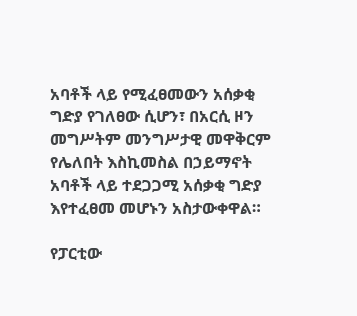አባቶች ላይ የሚፈፀመውን አሰቃቂ ግድያ የገለፀው ሲሆን፣ በአርሲ ዞን መግሥትም መንግሥታዊ መዋቅርም የሌለበት እስኪመስል በኃይማኖት አባቶች ላይ ተደጋጋሚ አሰቃቂ ግድያ እየተፈፀመ መሆኑን አስታውቀዋል።

የፓርቲው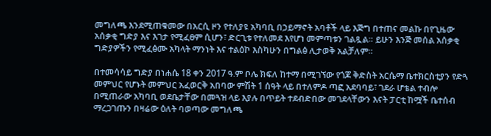መግለጫ እንደሚጠቁመው በአርሲ ዞን የተለያዩ አካባቢ በኃይማኖት አባቶች ላይ እጅግ በተጠና መልኩ በየጊዜው አሰቃቂ ግድያ እና እገታ የሚፈፀም ሲሆን፣ ድርጊቱ የተለመደ እየሆነ መምጣቱን ገልጿል። ይሁን እንጅ መሰል አሰቃቂ ግድያዎችን የሚፈፅሙ አካላት ማንነት እና ተልዕኮ እስካሁን በግልፅ ሊታወቅ አልቻለም።

በተመሳሳይ ግድያ በነሐሴ 18 ቀን 2017 ዓ.ም ቦሌ ክፍለ ከተማ በሚገኘው የጎጆ ቅድስት አርሴማ ቤተክርስቲያን የድጓ መምህር የሆኑት መምህር አፈወርቅ አበባው ምሽት 1 ሰዓት ላይ በተለምዶ ጣፎ አደባባይ፣ ገደራ ሆቴል ተብሎ በሚጠራው አካባቢ ወደቤታቸው በመጓዝ ላይ እያሉ በጥይት ተደብድበው መገደላቸውን እናት ፓርቲ ከሟች ቤተሰብ ማረጋገጡን በዛሬው ዕለት ባወጣው መግለጫ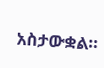አስታውቋል።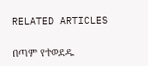RELATED ARTICLES

በጣም የተወደዱ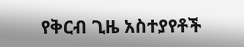የቅርብ ጊዜ አስተያየቶች